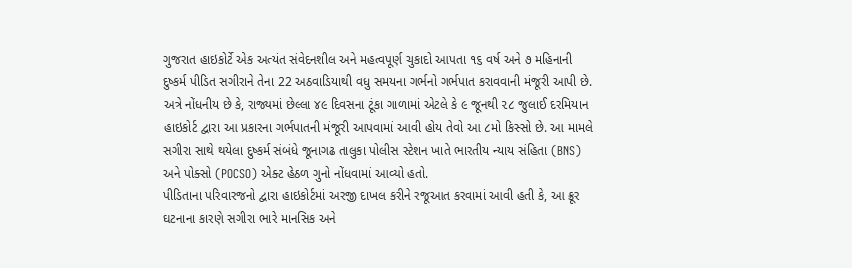ગુજરાત હાઇકોર્ટે એક અત્યંત સંવેદનશીલ અને મહત્વપૂર્ણ ચુકાદો આપતા ૧૬ વર્ષ અને ૭ મહિનાની દુષ્કર્મ પીડિત સગીરાને તેના 22 અઠવાડિયાથી વધુ સમયના ગર્ભનો ગર્ભપાત કરાવવાની મંજૂરી આપી છે. અત્રે નોંધનીય છે કે, રાજ્યમાં છેલ્લા ૪૯ દિવસના ટૂંકા ગાળામાં એટલે કે ૯ જૂનથી ૨૮ જુલાઈ દરમિયાન હાઇકોર્ટ દ્વારા આ પ્રકારના ગર્ભપાતની મંજૂરી આપવામાં આવી હોય તેવો આ ૮મો કિસ્સો છે. આ મામલે સગીરા સાથે થયેલા દુષ્કર્મ સંબંધે જૂનાગઢ તાલુકા પોલીસ સ્ટેશન ખાતે ભારતીય ન્યાય સંહિતા (BNS) અને પોક્સો (POCSO) એક્ટ હેઠળ ગુનો નોંધવામાં આવ્યો હતો.
પીડિતાના પરિવારજનો દ્વારા હાઇકોર્ટમાં અરજી દાખલ કરીને રજૂઆત કરવામાં આવી હતી કે, આ ક્રૂર ઘટનાના કારણે સગીરા ભારે માનસિક અને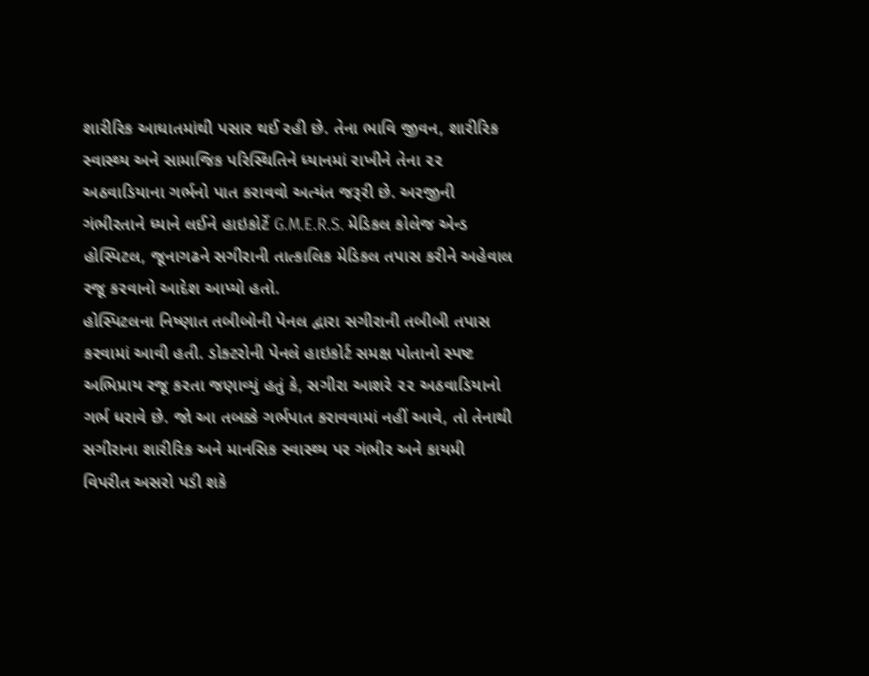શારીરિક આઘાતમાંથી પસાર થઈ રહી છે. તેના ભાવિ જીવન, શારીરિક સ્વાસ્થ્ય અને સામાજિક પરિસ્થિતિને ધ્યાનમાં રાખીને તેના ૨૨ અઠવાડિયાના ગર્ભનો પાત કરાવવો અત્યંત જરૂરી છે. અરજીની ગંભીરતાને ધ્યાને લઈને હાઇકોર્ટે G.M.E.R.S. મેડિકલ કોલેજ એન્ડ હોસ્પિટલ, જૂનાગઢને સગીરાની તાત્કાલિક મેડિકલ તપાસ કરીને અહેવાલ રજૂ કરવાનો આદેશ આપ્યો હતો.
હોસ્પિટલના નિષ્ણાત તબીબોની પેનલ દ્વારા સગીરાની તબીબી તપાસ કરવામાં આવી હતી. ડોક્ટરોની પેનલે હાઇકોર્ટ સમક્ષ પોતાનો સ્પષ્ટ અભિપ્રાય રજૂ કરતા જણાવ્યું હતું કે, સગીરા આશરે ૨૨ અઠવાડિયાનો ગર્ભ ધરાવે છે. જો આ તબક્કે ગર્ભપાત કરાવવામાં નહીં આવે, તો તેનાથી સગીરાના શારીરિક અને માનસિક સ્વાસ્થ્ય પર ગંભીર અને કાયમી વિપરીત અસરો પડી શકે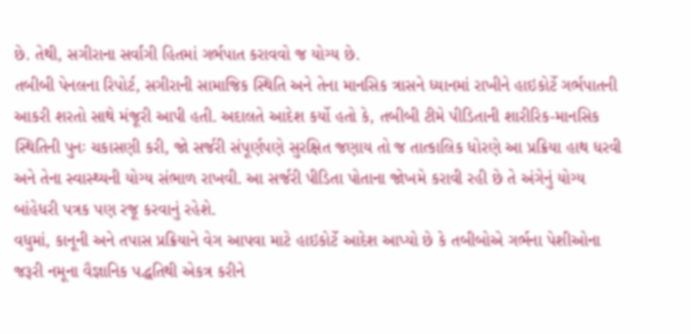છે. તેથી, સગીરાના સર્વાંગી હિતમાં ગર્ભપાત કરાવવો જ યોગ્ય છે.
તબીબી પેનલના રિપોર્ટ, સગીરાની સામાજિક સ્થિતિ અને તેના માનસિક ત્રાસને ધ્યાનમાં રાખીને હાઇકોર્ટે ગર્ભપાતની આકરી શરતો સાથે મંજૂરી આપી હતી. અદાલતે આદેશ કર્યો હતો કે, તબીબી ટીમે પીડિતાની શારીરિક-માનસિક સ્થિતિની પુનઃ ચકાસણી કરી, જો સર્જરી સંપૂર્ણપણે સુરક્ષિત જણાય તો જ તાત્કાલિક ધોરણે આ પ્રક્રિયા હાથ ધરવી અને તેના સ્વાસ્થ્યની યોગ્ય સંભાળ રાખવી. આ સર્જરી પીડિતા પોતાના જોખમે કરાવી રહી છે તે અંગેનું યોગ્ય બાંહેધરી પત્રક પણ રજૂ કરવાનું રહેશે.
વધુમાં, કાનૂની અને તપાસ પ્રક્રિયાને વેગ આપવા માટે હાઇકોર્ટે આદેશ આપ્યો છે કે તબીબોએ ગર્ભના પેશીઓના જરૂરી નમૂના વૈજ્ઞાનિક પદ્ધતિથી એકત્ર કરીને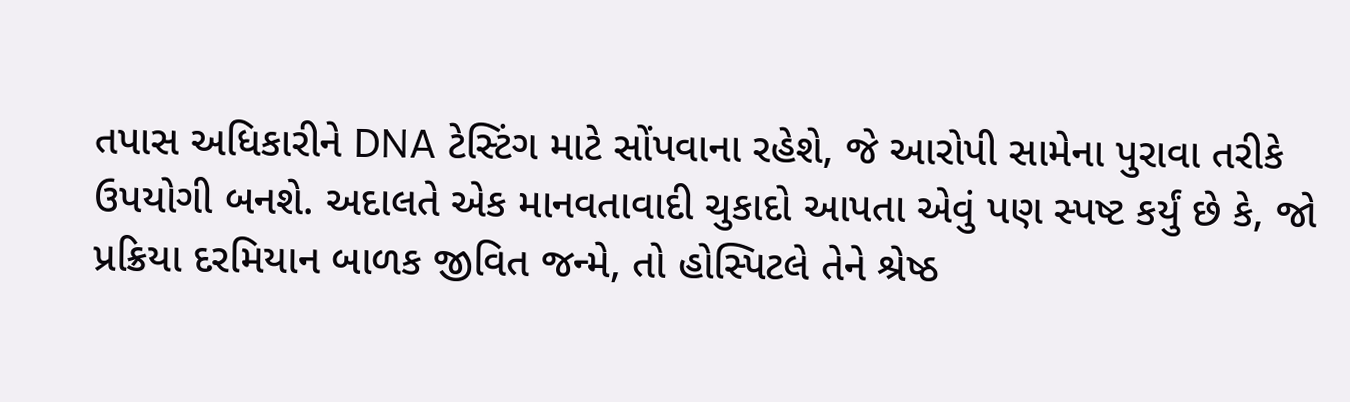તપાસ અધિકારીને DNA ટેસ્ટિંગ માટે સોંપવાના રહેશે, જે આરોપી સામેના પુરાવા તરીકે ઉપયોગી બનશે. અદાલતે એક માનવતાવાદી ચુકાદો આપતા એવું પણ સ્પષ્ટ કર્યું છે કે, જો પ્રક્રિયા દરમિયાન બાળક જીવિત જન્મે, તો હોસ્પિટલે તેને શ્રેષ્ઠ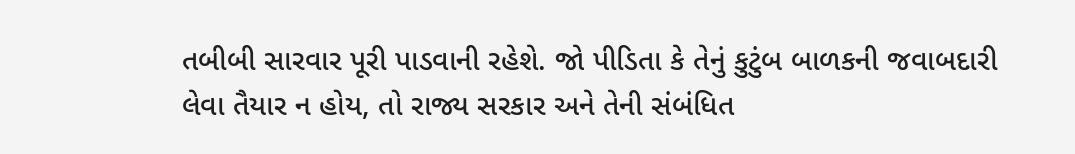તબીબી સારવાર પૂરી પાડવાની રહેશે. જો પીડિતા કે તેનું કુટુંબ બાળકની જવાબદારી લેવા તૈયાર ન હોય, તો રાજ્ય સરકાર અને તેની સંબંધિત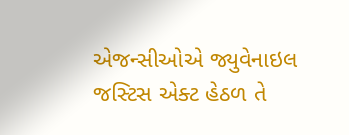એજન્સીઓએ જ્યુવેનાઇલ જસ્ટિસ એક્ટ હેઠળ તે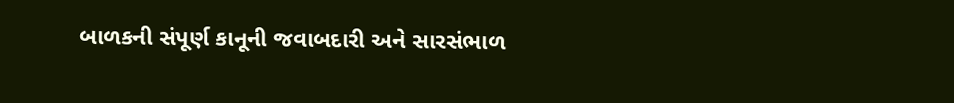બાળકની સંપૂર્ણ કાનૂની જવાબદારી અને સારસંભાળ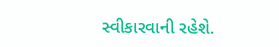સ્વીકારવાની રહેશે.